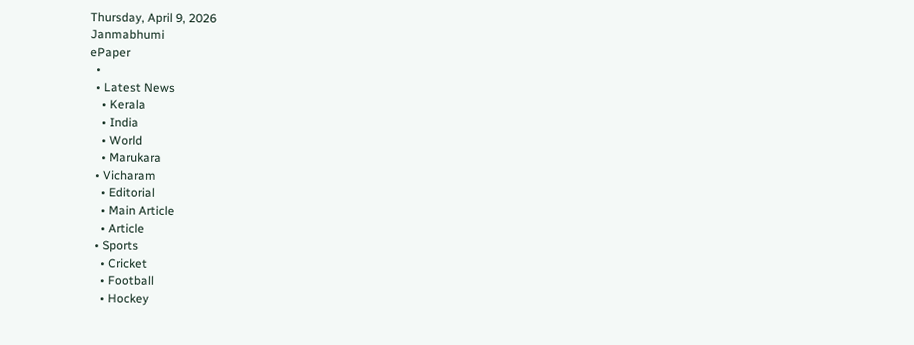Thursday, April 9, 2026
Janmabhumi
ePaper
  •
  • Latest News
    • Kerala
    • India
    • World
    • Marukara
  • Vicharam
    • Editorial
    • Main Article
    • Article
  • Sports
    • Cricket
    • Football
    • Hockey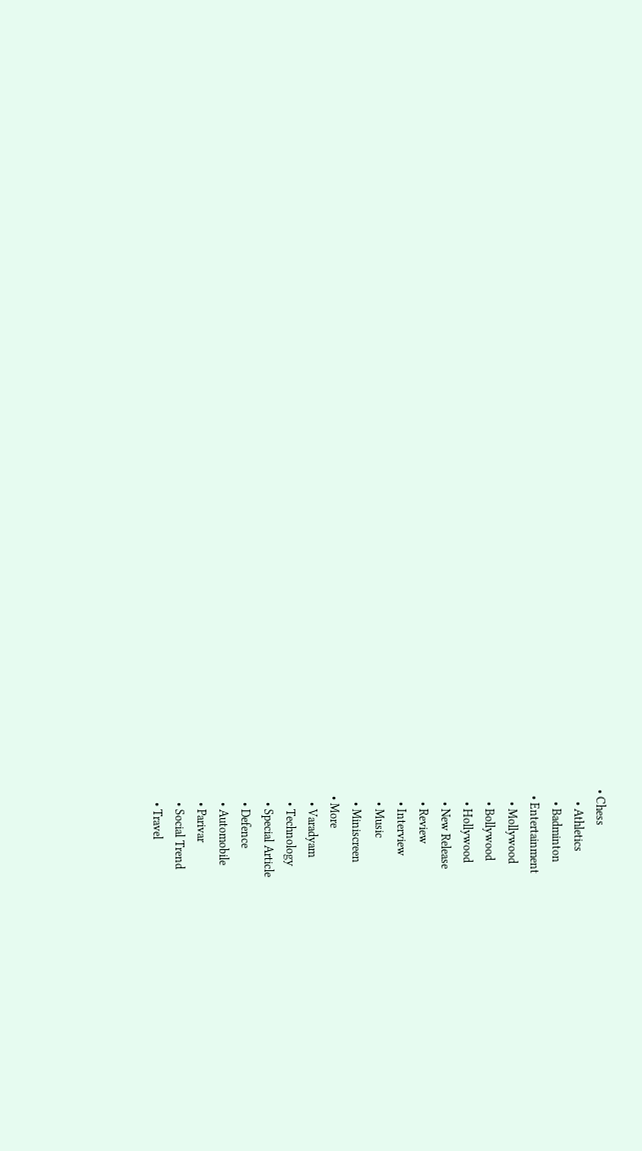• Chess
    • Athletics
    • Badminton
  • Entertainment
    • Mollywood
    • Bollywood
    • Hollywood
    • New Release
    • Review
    • Interview
    • Music
    • Miniscreen
  • More
    • Varadyam
    • Technology
    • Special Article
    • Defence
    • Automobile
    • Parivar
    • Social Trend
    • Travel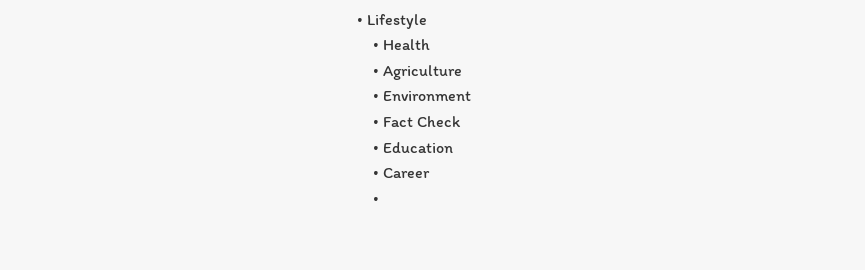• Lifestyle
    • Health
    • Agriculture
    • Environment
    • Fact Check
    • Education
    • Career
    •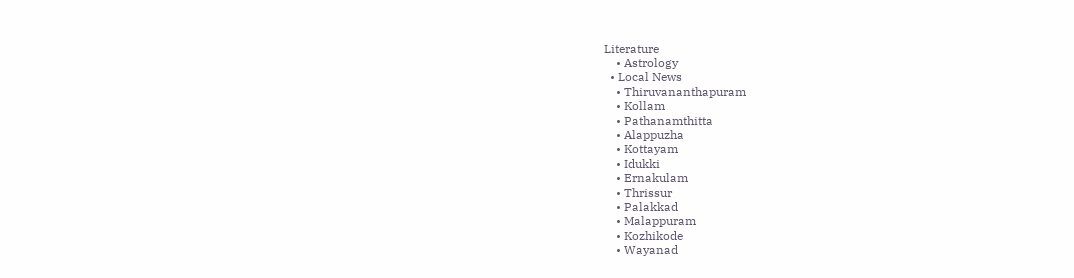Literature
    • Astrology
  • Local News
    • Thiruvananthapuram
    • Kollam
    • Pathanamthitta
    • Alappuzha
    • Kottayam
    • Idukki
    • Ernakulam
    • Thrissur
    • Palakkad
    • Malappuram
    • Kozhikode
    • Wayanad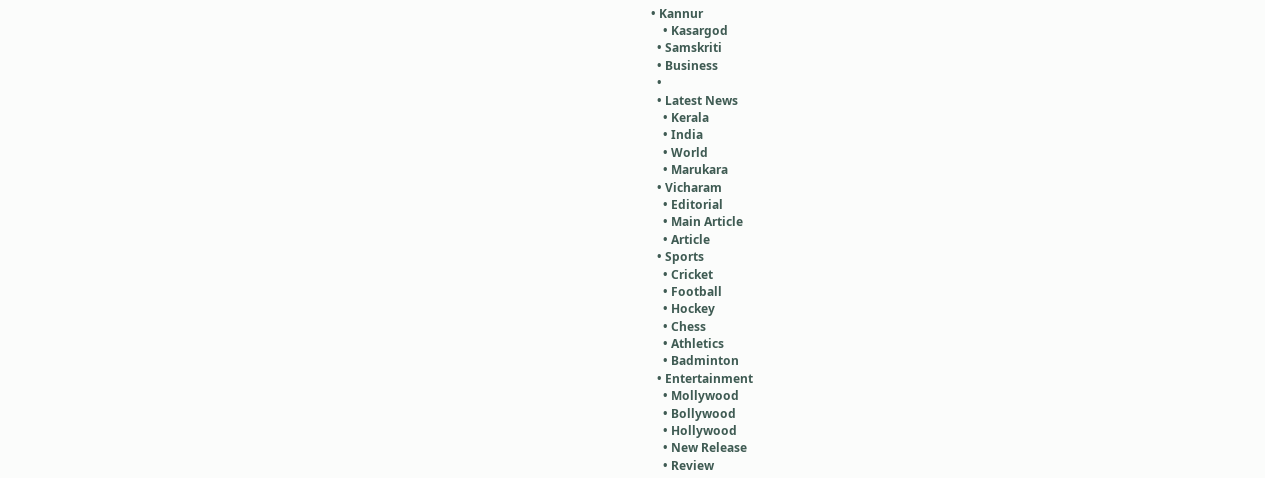• Kannur
    • Kasargod
  • Samskriti
  • Business
  •
  • Latest News
    • Kerala
    • India
    • World
    • Marukara
  • Vicharam
    • Editorial
    • Main Article
    • Article
  • Sports
    • Cricket
    • Football
    • Hockey
    • Chess
    • Athletics
    • Badminton
  • Entertainment
    • Mollywood
    • Bollywood
    • Hollywood
    • New Release
    • Review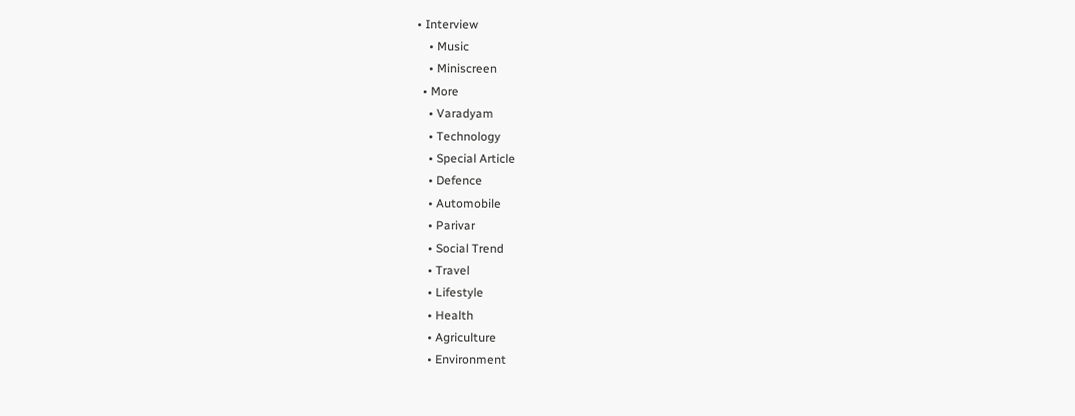• Interview
    • Music
    • Miniscreen
  • More
    • Varadyam
    • Technology
    • Special Article
    • Defence
    • Automobile
    • Parivar
    • Social Trend
    • Travel
    • Lifestyle
    • Health
    • Agriculture
    • Environment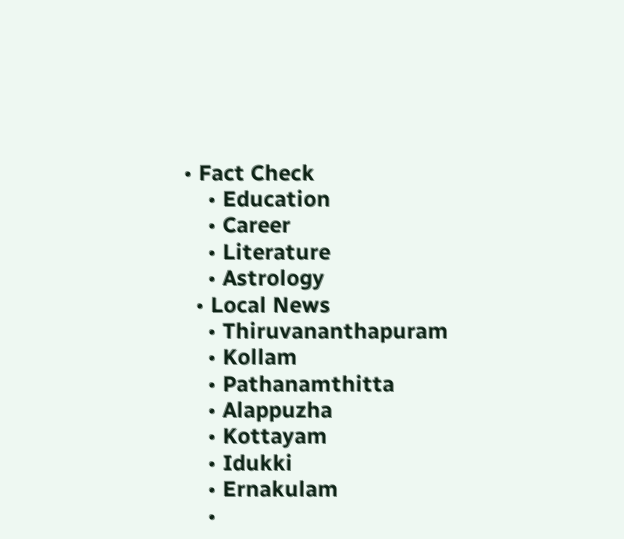• Fact Check
    • Education
    • Career
    • Literature
    • Astrology
  • Local News
    • Thiruvananthapuram
    • Kollam
    • Pathanamthitta
    • Alappuzha
    • Kottayam
    • Idukki
    • Ernakulam
    •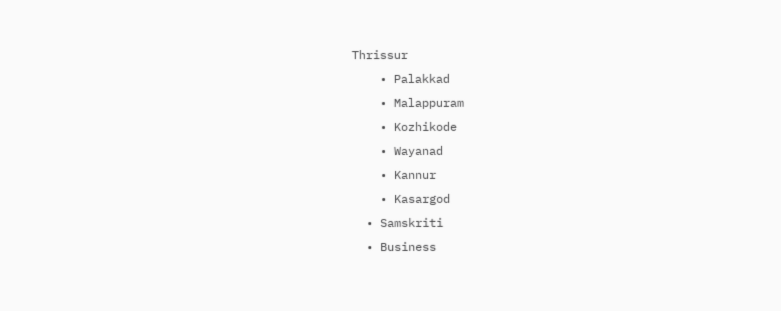Thrissur
    • Palakkad
    • Malappuram
    • Kozhikode
    • Wayanad
    • Kannur
    • Kasargod
  • Samskriti
  • Business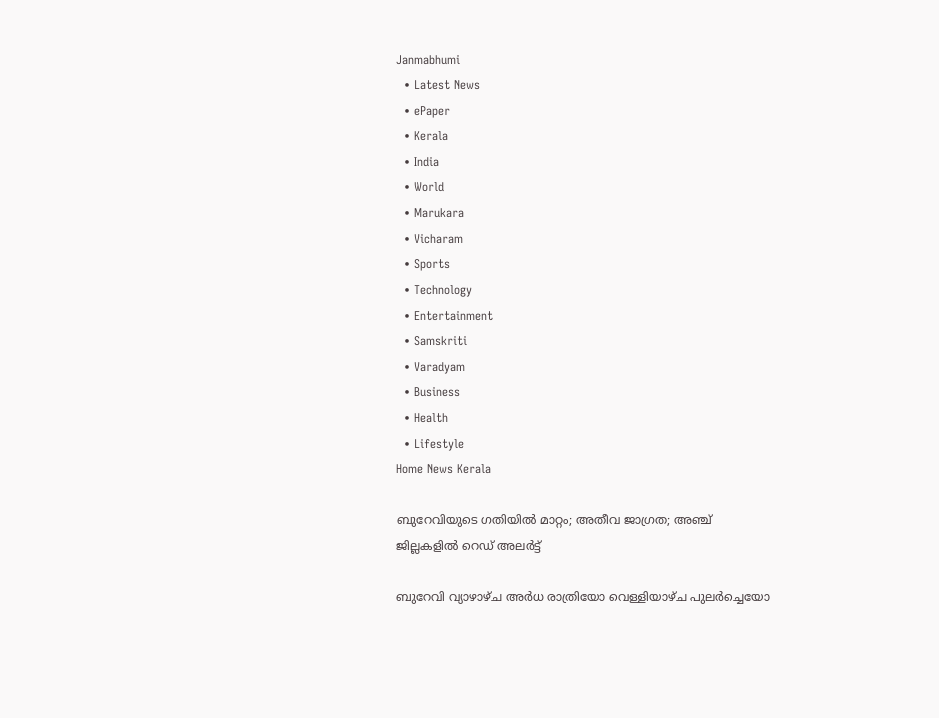Janmabhumi
  • Latest News
  • ePaper
  • Kerala
  • India
  • World
  • Marukara
  • Vicharam
  • Sports
  • Technology
  • Entertainment
  • Samskriti
  • Varadyam
  • Business
  • Health
  • Lifestyle
Home News Kerala

ബുറേവിയുടെ ഗതിയില്‍ മാറ്റം; അതീവ ജാഗ്രത; അഞ്ച് ജില്ലകളില്‍ റെഡ് അലര്‍ട്ട്

ബുറേവി വ്യാഴാഴ്ച അര്‍ധ രാത്രിയോ വെള്ളിയാഴ്ച പുലര്‍ച്ചെയോ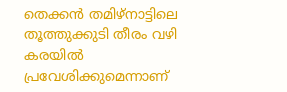തെക്കന്‍ തമിഴ്‌നാട്ടിലെ തൂത്തുക്കുടി തീരം വഴി കരയില്‍ പ്രവേശിക്കുമെന്നാണ്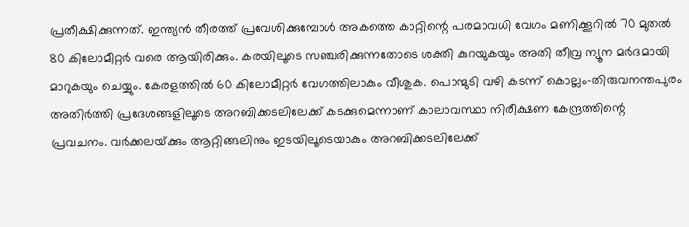പ്രതീക്ഷിക്കുന്നത്. ഇന്ത്യന്‍ തീരത്ത് പ്രവേശിക്കുമ്പോള്‍ അകത്തെ കാറ്റിന്റെ പരമാവധി വേഗം മണിക്കൂറില്‍ 70 മുതല്‍ 80 കിലോമീറ്റര്‍ വരെ ആയിരിക്കും. കരയിലൂടെ സഞ്ചരിക്കുന്നതോടെ ശക്തി കുറയുകയും അതി തീവ്ര ന്യൂന മര്‍ദമായി മാറുകയും ചെയ്യും. കേരളത്തില്‍ 60 കിലോമീറ്റര്‍ വേഗത്തിലാകും വീശുക. പൊന്മുടി വഴി കടന്ന് കൊല്ലം-തിരുവനന്തപുരം അതിര്‍ത്തി പ്രദേശങ്ങളിലൂടെ അറബിക്കടലിലേക്ക് കടക്കുമെന്നാണ് കാലാവസ്ഥാ നിരീക്ഷണ കേന്ദ്രത്തിന്റെ പ്രവചനം. വര്‍ക്കലയ്‌ക്കും ആറ്റിങ്ങലിനും ഇടയിലൂടെയാകും അറബിക്കടലിലേക്ക്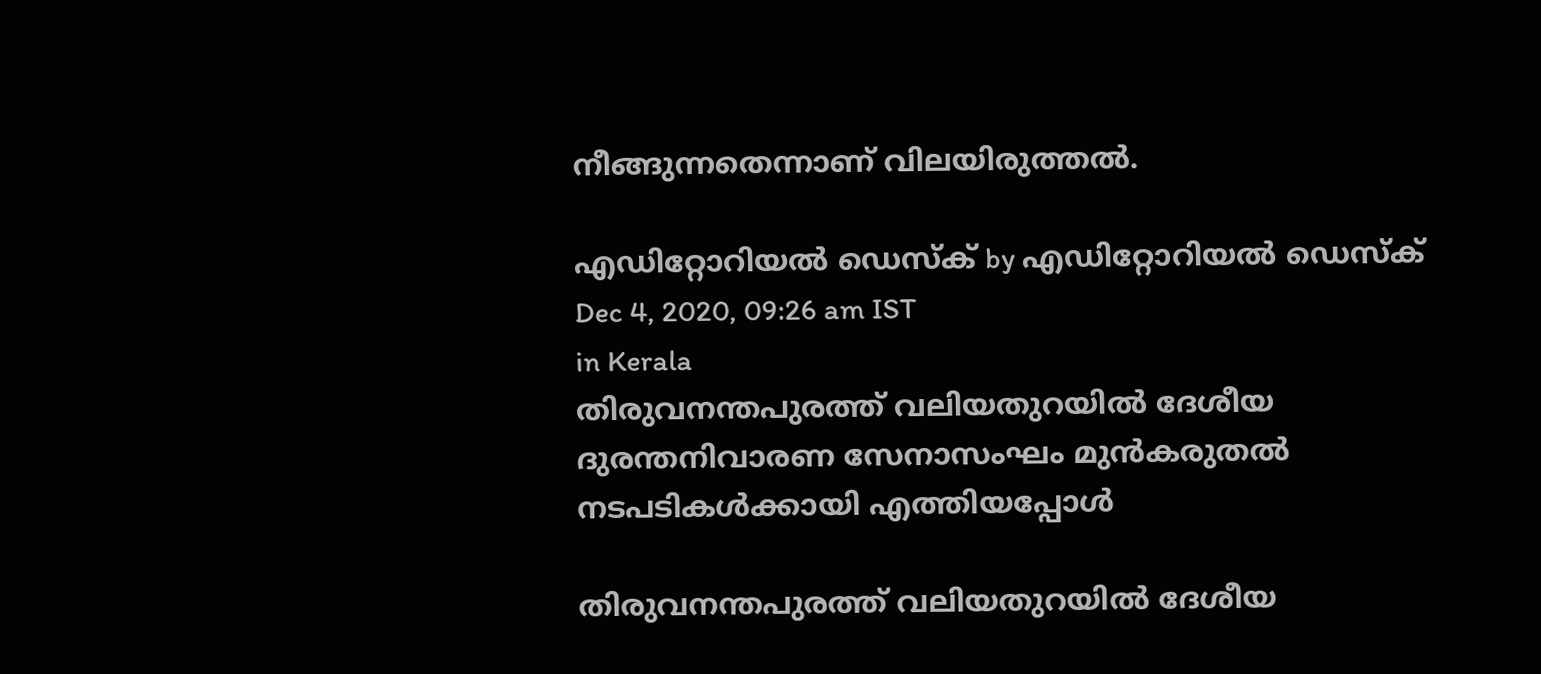നീങ്ങുന്നതെന്നാണ് വിലയിരുത്തല്‍.

എഡിറ്റോറിയൽ ഡെസ്ക് by എഡിറ്റോറിയൽ ഡെസ്ക്
Dec 4, 2020, 09:26 am IST
in Kerala
തിരുവനന്തപുരത്ത് വലിയതുറയില്‍ ദേശീയ ദുരന്തനിവാരണ സേനാസംഘം മുന്‍കരുതല്‍ നടപടികള്‍ക്കായി എത്തിയപ്പോള്‍

തിരുവനന്തപുരത്ത് വലിയതുറയില്‍ ദേശീയ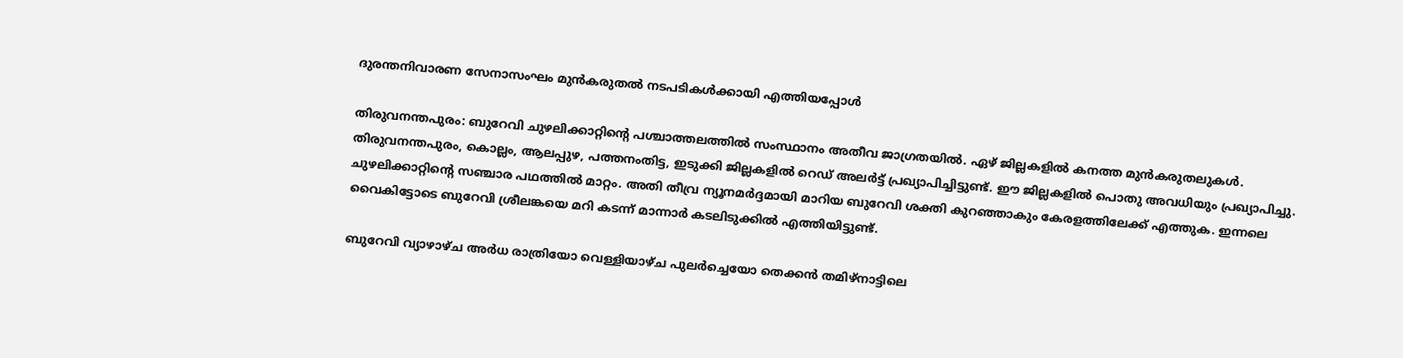ദുരന്തനിവാരണ സേനാസംഘം മുന്‍കരുതല്‍ നടപടികള്‍ക്കായി എത്തിയപ്പോള്‍

തിരുവനന്തപുരം: ബുറേവി ചുഴലിക്കാറ്റിന്റെ പശ്ചാത്തലത്തില്‍ സംസ്ഥാനം അതീവ ജാഗ്രതയില്‍. ഏഴ് ജില്ലകളില്‍ കനത്ത മുന്‍കരുതലുകള്‍. തിരുവനന്തപുരം, കൊല്ലം, ആലപ്പുഴ, പത്തനംതിട്ട, ഇടുക്കി ജില്ലകളില്‍ റെഡ് അലര്‍ട്ട് പ്രഖ്യാപിച്ചിട്ടുണ്ട്. ഈ ജില്ലകളില്‍ പൊതു അവധിയും പ്രഖ്യാപിച്ചു. ചുഴലിക്കാറ്റിന്റെ സഞ്ചാര പഥത്തില്‍ മാറ്റം. അതി തീവ്ര ന്യൂനമര്‍ദ്ദമായി മാറിയ ബുറേവി ശക്തി കുറഞ്ഞാകും കേരളത്തിലേക്ക് എത്തുക. ഇന്നലെ വൈകിട്ടോടെ ബുറേവി ശ്രീലങ്കയെ മറി കടന്ന് മാന്നാര്‍ കടലിടുക്കില്‍ എത്തിയിട്ടുണ്ട്.

ബുറേവി വ്യാഴാഴ്ച അര്‍ധ രാത്രിയോ വെള്ളിയാഴ്ച പുലര്‍ച്ചെയോ തെക്കന്‍ തമിഴ്‌നാട്ടിലെ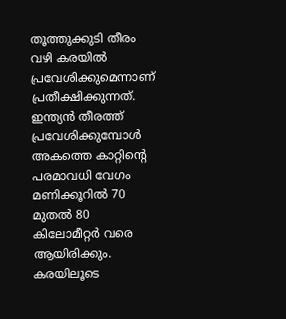തൂത്തുക്കുടി തീരം വഴി കരയില്‍ പ്രവേശിക്കുമെന്നാണ് പ്രതീക്ഷിക്കുന്നത്. ഇന്ത്യന്‍ തീരത്ത് പ്രവേശിക്കുമ്പോള്‍ അകത്തെ കാറ്റിന്റെ പരമാവധി വേഗം മണിക്കൂറില്‍ 70 മുതല്‍ 80 കിലോമീറ്റര്‍ വരെ ആയിരിക്കും. കരയിലൂടെ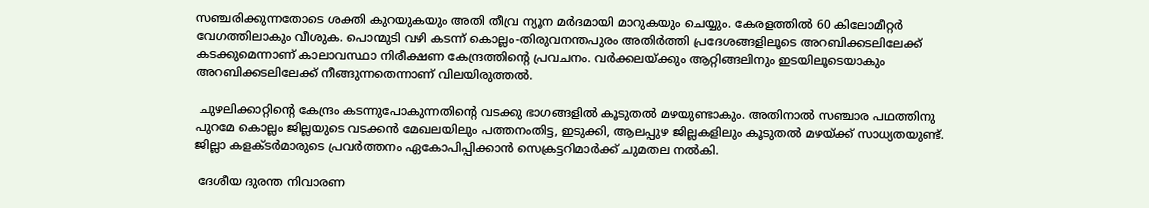സഞ്ചരിക്കുന്നതോടെ ശക്തി കുറയുകയും അതി തീവ്ര ന്യൂന മര്‍ദമായി മാറുകയും ചെയ്യും. കേരളത്തില്‍ 60 കിലോമീറ്റര്‍ വേഗത്തിലാകും വീശുക. പൊന്മുടി വഴി കടന്ന് കൊല്ലം-തിരുവനന്തപുരം അതിര്‍ത്തി പ്രദേശങ്ങളിലൂടെ അറബിക്കടലിലേക്ക് കടക്കുമെന്നാണ് കാലാവസ്ഥാ നിരീക്ഷണ കേന്ദ്രത്തിന്റെ പ്രവചനം. വര്‍ക്കലയ്‌ക്കും ആറ്റിങ്ങലിനും ഇടയിലൂടെയാകും അറബിക്കടലിലേക്ക് നീങ്ങുന്നതെന്നാണ് വിലയിരുത്തല്‍.

 ചുഴലിക്കാറ്റിന്റെ കേന്ദ്രം കടന്നുപോകുന്നതിന്റെ വടക്കു ഭാഗങ്ങളില്‍ കൂടുതല്‍ മഴയുണ്ടാകും. അതിനാല്‍ സഞ്ചാര പഥത്തിനു പുറമേ കൊല്ലം ജില്ലയുടെ വടക്കന്‍ മേഖലയിലും പത്തനംതിട്ട, ഇടുക്കി, ആലപ്പുഴ ജില്ലകളിലും കൂടുതല്‍ മഴയ്‌ക്ക് സാധ്യതയുണ്ട്. ജില്ലാ കളക്ടര്‍മാരുടെ പ്രവര്‍ത്തനം ഏകോപിപ്പിക്കാന്‍ സെക്രട്ടറിമാര്‍ക്ക് ചുമതല നല്‍കി.

 ദേശീയ ദുരന്ത നിവാരണ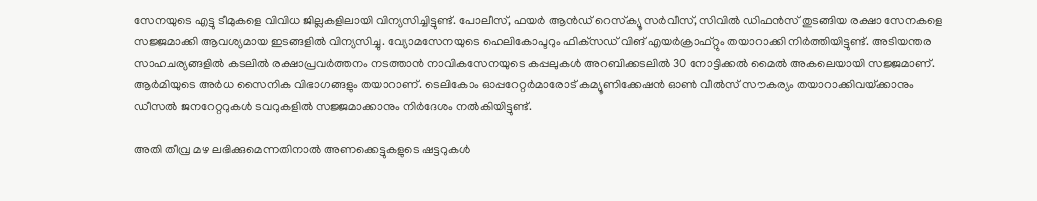സേനയുടെ എട്ടു ടീമുകളെ വിവിധ ജില്ലകളിലായി വിന്യസിച്ചിട്ടുണ്ട്. പോലീസ്, ഫയര്‍ ആന്‍ഡ് റെസ്‌ക്യൂ സര്‍വീസ്, സിവില്‍ ഡിഫന്‍സ് തുടങ്ങിയ രക്ഷാ സേനകളെ സജ്ജമാക്കി ആവശ്യമായ ഇടങ്ങളില്‍ വിന്യസിച്ചു. വ്യോമസേനയുടെ ഹെലികോപ്ടറും ഫിക്‌സഡ് വിങ് എയര്‍ക്രാഫ്റ്റും തയാറാക്കി നിര്‍ത്തിയിട്ടുണ്ട്. അടിയന്തര സാഹചര്യങ്ങളില്‍ കടലില്‍ രക്ഷാപ്രവര്‍ത്തനം നടത്താന്‍ നാവികസേനയുടെ കപ്പലുകള്‍ അറബിക്കടലില്‍ 30 നോട്ടിക്കല്‍ മൈല്‍ അകലെയായി സജ്ജമാണ്. ആര്‍മിയുടെ അര്‍ധ സൈനിക വിഭാഗങ്ങളും തയാറാണ്. ടെലികോം ഓപ്പറേറ്റര്‍മാരോട് കമ്യൂണിക്കേഷന്‍ ഓണ്‍ വീല്‍സ് സൗകര്യം തയാറാക്കിവയ്‌ക്കാനും ഡീസല്‍ ജനറേറ്ററുകള്‍ ടവറുകളില്‍ സജ്ജമാക്കാനും നിര്‍ദേശം നല്‍കിയിട്ടുണ്ട്.

അതി തീവ്ര മഴ ലഭിക്കുമെന്നതിനാല്‍ അണക്കെട്ടുകളുടെ ഷട്ടറുകള്‍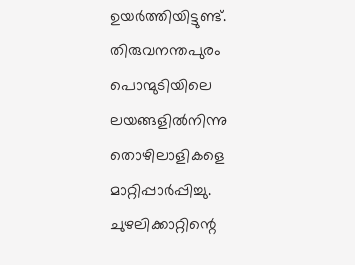ഉയര്‍ത്തിയിട്ടുണ്ട്. തിരുവനന്തപുരം പൊന്മുടിയിലെ ലയങ്ങളില്‍നിന്നു തൊഴിലാളികളെ മാറ്റിപ്പാര്‍പ്പിച്ചു. ചുഴലിക്കാറ്റിന്റെ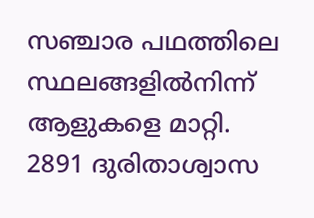സഞ്ചാര പഥത്തിലെ സ്ഥലങ്ങളില്‍നിന്ന് ആളുകളെ മാറ്റി.  2891 ദുരിതാശ്വാസ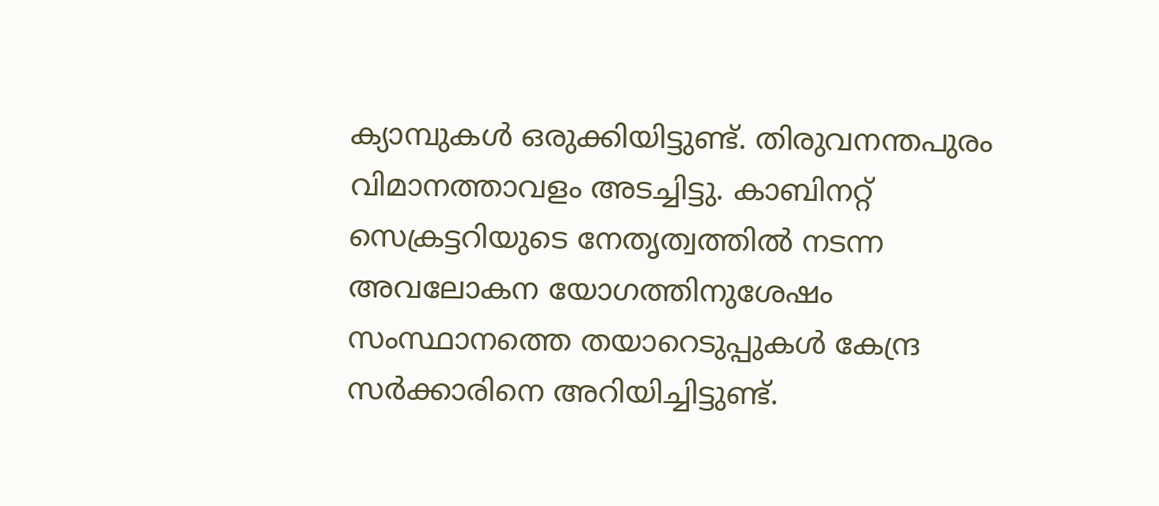ക്യാമ്പുകള്‍ ഒരുക്കിയിട്ടുണ്ട്. തിരുവനന്തപുരം വിമാനത്താവളം അടച്ചിട്ടു. കാബിനറ്റ് സെക്രട്ടറിയുടെ നേതൃത്വത്തില്‍ നടന്ന അവലോകന യോഗത്തിനുശേഷം സംസ്ഥാനത്തെ തയാറെടുപ്പുകള്‍ കേന്ദ്ര സര്‍ക്കാരിനെ അറിയിച്ചിട്ടുണ്ട്.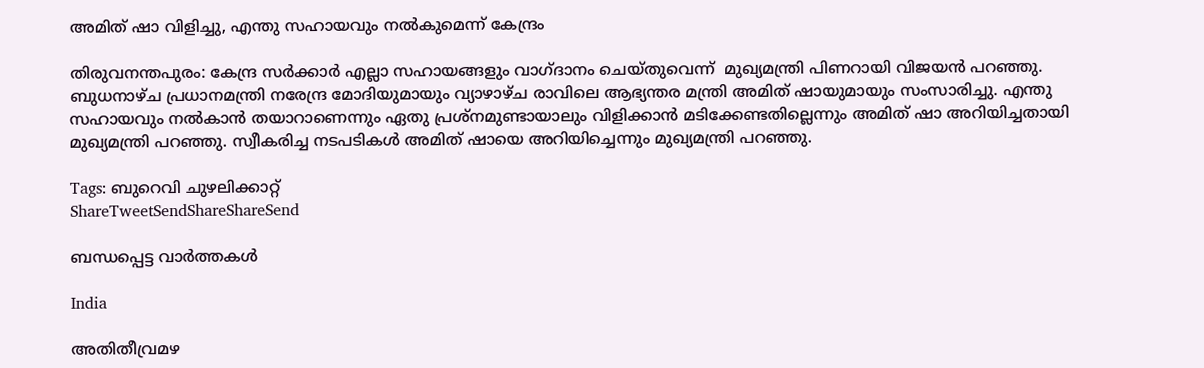അമിത് ഷാ വിളിച്ചു, എന്തു സഹായവും നല്‍കുമെന്ന് കേന്ദ്രം

തിരുവനന്തപുരം: കേന്ദ്ര സര്‍ക്കാര്‍ എല്ലാ സഹായങ്ങളും വാഗ്ദാനം ചെയ്തുവെന്ന്  മുഖ്യമന്ത്രി പിണറായി വിജയന്‍ പറഞ്ഞു. ബുധനാഴ്ച പ്രധാനമന്ത്രി നരേന്ദ്ര മോദിയുമായും വ്യാഴാഴ്ച രാവിലെ ആഭ്യന്തര മന്ത്രി അമിത് ഷായുമായും സംസാരിച്ചു. എന്തു സഹായവും നല്‍കാന്‍ തയാറാണെന്നും ഏതു പ്രശ്‌നമുണ്ടായാലും വിളിക്കാന്‍ മടിക്കേണ്ടതില്ലെന്നും അമിത് ഷാ അറിയിച്ചതായി മുഖ്യമന്ത്രി പറഞ്ഞു. സ്വീകരിച്ച നടപടികള്‍ അമിത് ഷായെ അറിയിച്ചെന്നും മുഖ്യമന്ത്രി പറഞ്ഞു.

Tags: ബുറെവി ചുഴലിക്കാറ്റ്
ShareTweetSendShareShareSend

ബന്ധപ്പെട്ട വാര്‍ത്തകള്‍

India

അതിതീവ്രമഴ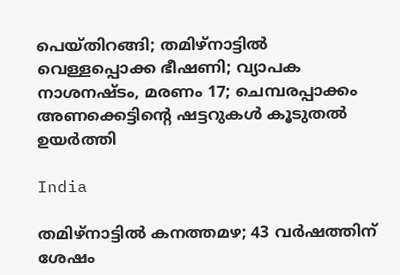പെയ്തിറങ്ങി; തമിഴ്‌നാട്ടില്‍ വെള്ളപ്പൊക്ക ഭീഷണി; വ്യാപക നാശനഷ്ടം, മരണം 17; ചെമ്പരപ്പാക്കം അണക്കെട്ടിന്റെ ഷട്ടറുകള്‍ കൂടുതല്‍ ഉയര്‍ത്തി

India

തമിഴ്‌നാട്ടില്‍ കനത്തമഴ; 43 വര്‍ഷത്തിന് ശേഷം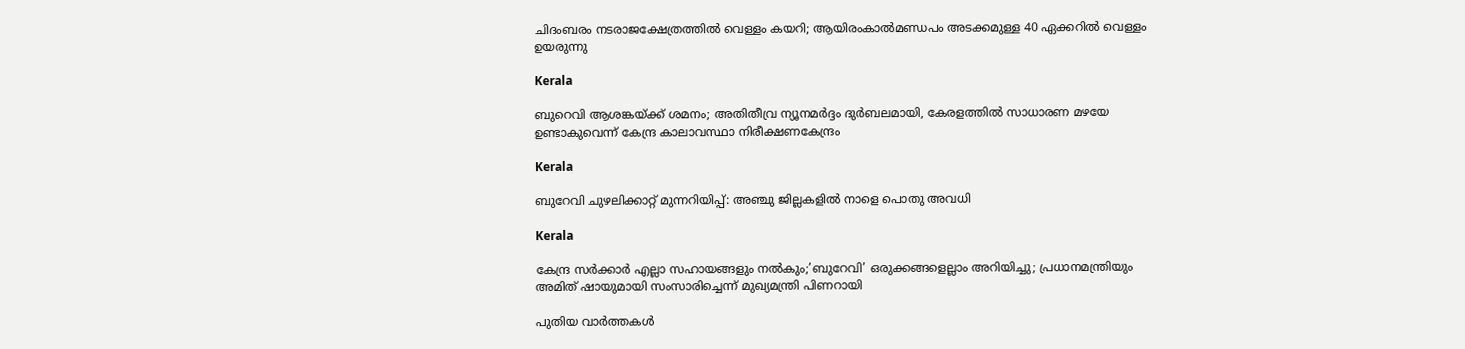ചിദംബരം നടരാജക്ഷേത്രത്തില്‍ വെള്ളം കയറി; ആയിരംകാല്‍മണ്ഡപം അടക്കമുള്ള 40 ഏക്കറില്‍ വെള്ളം ഉയരുന്നു

Kerala

ബുറെവി ആശങ്കയ്‌ക്ക് ശമനം; അതിതീവ്ര ന്യൂനമര്‍ദ്ദം ദുര്‍ബലമായി, കേരളത്തില്‍ സാധാരണ മഴയേ ഉണ്ടാകുവെന്ന് കേന്ദ്ര കാലാവസ്ഥാ നിരീക്ഷണകേന്ദ്രം

Kerala

ബുറേവി ചുഴലിക്കാറ്റ് മുന്നറിയിപ്പ്: അഞ്ചു ജില്ലകളില്‍ നാളെ പൊതു അവധി

Kerala

കേന്ദ്ര സര്‍ക്കാര്‍ എല്ലാ സഹായങ്ങളും നല്‍കും;’ബുറേവി’ ഒരുക്കങ്ങളെല്ലാം അറിയിച്ചു; പ്രധാനമന്ത്രിയും അമിത് ഷായുമായി സംസാരിച്ചെന്ന് മുഖ്യമന്ത്രി പിണറായി

പുതിയ വാര്‍ത്തകള്‍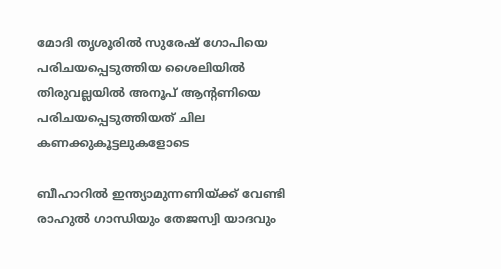മോദി തൃശൂരില്‍ സുരേഷ് ഗോപിയെ പരിചയപ്പെടുത്തിയ ശൈലിയില്‍ തിരുവല്ലയില്‍ അനൂപ് ആന്‍റണിയെ പരിചയപ്പെടുത്തിയത് ചില കണക്കുകൂട്ടലുകളോടെ

ബീഹാറില്‍ ഇന്ത്യാമുന്നണിയ്ക്ക് വേണ്ടി രാഹുല്‍ ഗാന്ധിയും തേജസ്വി യാദവും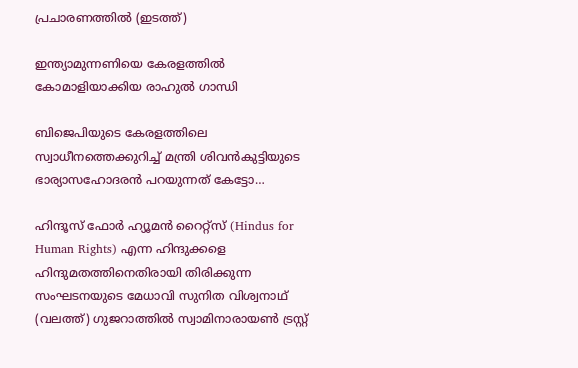പ്രചാരണത്തില്‍ (ഇടത്ത്)

ഇന്ത്യാമുന്നണിയെ കേരളത്തില്‍ കോമാളിയാക്കിയ രാഹുല്‍ ഗാന്ധി

ബിജെപിയുടെ കേരളത്തിലെ സ്വാധീനത്തെക്കുറിച്ച് മന്ത്രി ശിവന്‍കുട്ടിയുടെ ഭാര്യാസഹോദരന്‍ പറയുന്നത് കേട്ടോ…

ഹിന്ദൂസ് ഫോര്‍ ഹ്യൂമന്‍ റൈറ്റ്സ് (Hindus for Human Rights) എന്ന ഹിന്ദുക്കളെ ഹിന്ദുമതത്തിനെതിരായി തിരിക്കുന്ന സംഘടനയുടെ മേധാവി സുനിത വിശ്വനാഥ് (വലത്ത്) ഗുജറാത്തില്‍ സ്വാമിനാരായണ്‍ ട്രസ്റ്റ്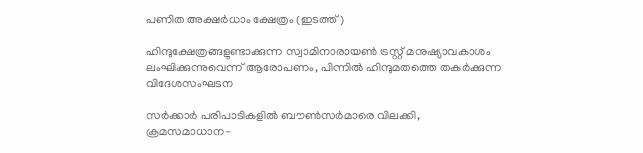പണിത അക്ഷര്‍ധാം ക്ഷേത്രം (ഇടത്ത്)

ഹിന്ദുക്ഷേത്രങ്ങളുണ്ടാക്കുന്ന സ്വാമിനാരായണ്‍ ട്രസ്റ്റ് മനുഷ്യാവകാശം ലംഘിക്കുന്നുവെന്ന് ആരോപണം, പിന്നില്‍ ഹിന്ദുമതത്തെ തകര്‍ക്കുന്ന വിദേശസംഘടന

സര്‍ക്കാര്‍ പരിപാടികളില്‍ ബൗണ്‍സര്‍മാരെ വിലക്കി, ക്രമസമാധാന-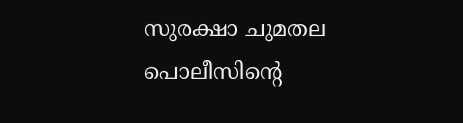സുരക്ഷാ ചുമതല പൊലീസിന്റെ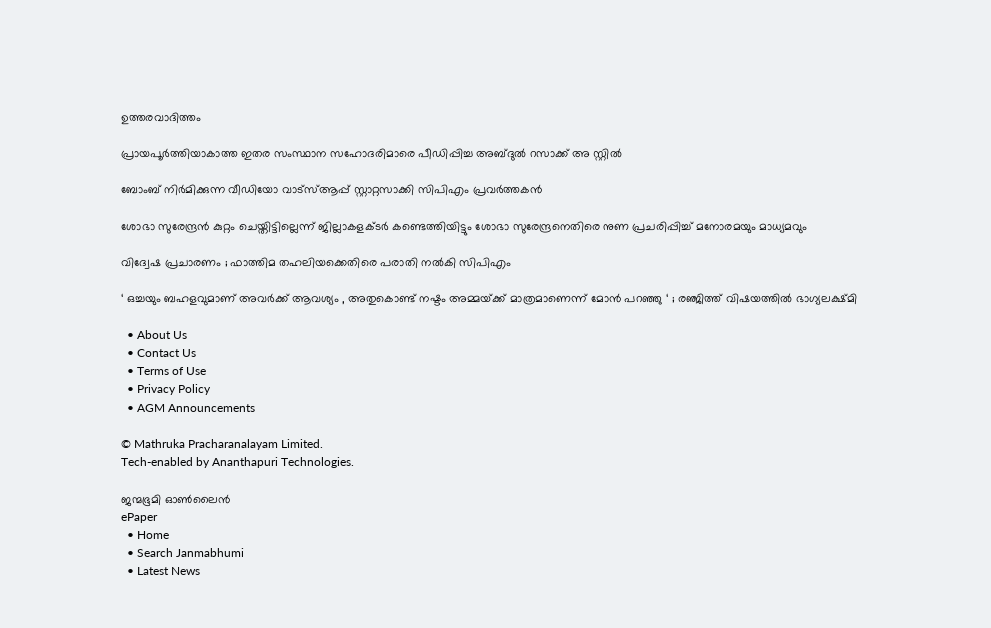ഉത്തരവാദിത്തം

പ്രായപൂര്‍ത്തിയാകാത്ത ഇതര സംസ്ഥാന സഹോദരിമാരെ പീഡിപ്പിച്ച അബ്ദുല്‍ റസാക്ക് അ സ്റ്റില്‍

ബോംബ് നിര്‍മിക്കുന്ന വീഡിയോ വാട്‌സ്ആപ്പ് സ്റ്റാറ്റസാക്കി സിപിഎം പ്രവര്‍ത്തകന്‍

ശോഭാ സുരേന്ദ്രന്‍ കുറ്റം ചെയ്തിട്ടില്ലെന്ന് ജില്ലാകളക്ടര്‍ കണ്ടെത്തിയിട്ടും ശോഭാ സുരേന്ദ്രനെതിരെ നുണ പ്രചരിപ്പിച്ച് മനോരമയും മാധ്യമവും

വിദ്വേഷ പ്രചാരണം ; ഫാത്തിമ തഹലിയക്കെതിരെ പരാതി നല്‍കി സിപിഎം

‘ ഒച്ചയും ബഹളവുമാണ് അവർക്ക് ആവശ്യം , അതുകൊണ്ട് നഷ്ടം അമ്മയ്‌ക്ക് മാത്രമാണെന്ന് മോൻ പറഞ്ഞു ‘ ; രഞ്ജിത്ത് വിഷയത്തിൽ ഭാഗ്യലക്ഷ്മി

  • About Us
  • Contact Us
  • Terms of Use
  • Privacy Policy
  • AGM Announcements

© Mathruka Pracharanalayam Limited.
Tech-enabled by Ananthapuri Technologies.

ജന്മഭൂമി ഓണ്‍ലൈന്‍
ePaper
  • Home
  • Search Janmabhumi
  • Latest News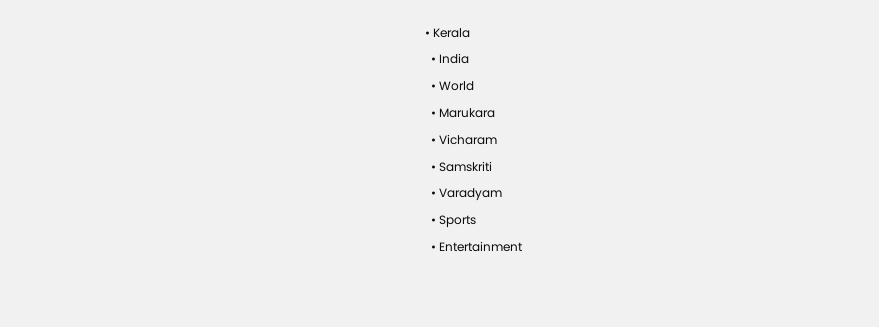• Kerala
  • India
  • World
  • Marukara
  • Vicharam
  • Samskriti
  • Varadyam
  • Sports
  • Entertainment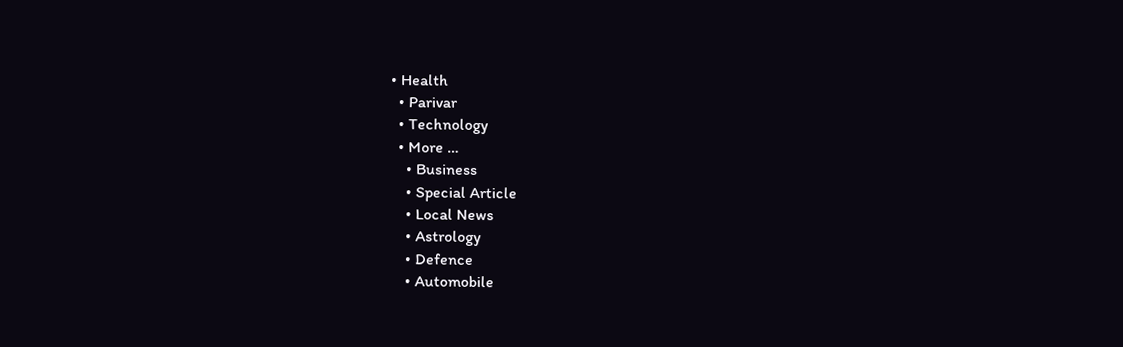• Health
  • Parivar
  • Technology
  • More …
    • Business
    • Special Article
    • Local News
    • Astrology
    • Defence
    • Automobile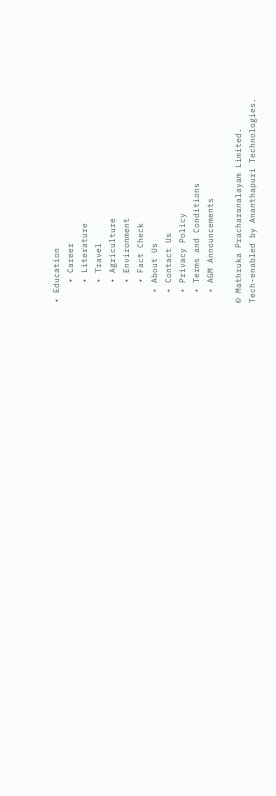• Education
    • Career
    • Literature
    • Travel
    • Agriculture
    • Environment
    • Fact Check
  • About Us
  • Contact Us
  • Privacy Policy
  • Terms and Conditions
  • AGM Announcements

© Mathruka Pracharanalayam Limited.
Tech-enabled by Ananthapuri Technologies.